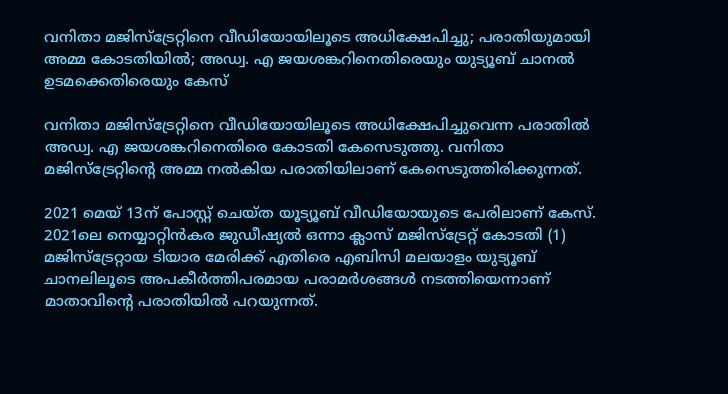വനിതാ മജിസ്ട്രേറ്റിനെ വീഡിയോയിലൂടെ അധിക്ഷേപിച്ചു; പരാതിയുമായി അമ്മ കോടതിയില്‍; അഡ്വ. എ ജയശങ്കറിനെതിരെയും യുട്യൂബ് ചാനല്‍ ഉടമക്കെതിരെയും കേസ്

വനിതാ മജിസ്‌ട്രേറ്റിനെ വീഡിയോയിലൂടെ അധിക്ഷേപിച്ചുവെന്ന പരാതില്‍ അഡ്വ. എ ജയശങ്കറിനെതിരെ കോടതി കേസെടുത്തു. വനിതാ മജിസ്‌ട്രേറ്റിന്റെ അമ്മ നല്‍കിയ പരാതിയിലാണ് കേസെടുത്തിരിക്കുന്നത്.

2021 മെയ് 13ന് പോസ്റ്റ് ചെയ്ത യൂട്യൂബ് വീഡിയോയുടെ പേരിലാണ് കേസ്. 2021ലെ നെയ്യാറ്റിന്‍കര ജുഡീഷ്യല്‍ ഒന്നാ ക്ലാസ് മജിസ്‌ട്രേറ്റ് കോടതി (1) മജിസ്‌ട്രേറ്റായ ടിയാര മേരിക്ക് എതിരെ എബിസി മലയാളം യുട്യൂബ് ചാനലിലൂടെ അപകീര്‍ത്തിപരമായ പരാമര്‍ശങ്ങള്‍ നടത്തിയെന്നാണ് മാതാവിന്റെ പരാതിയില്‍ പറയുന്നത്.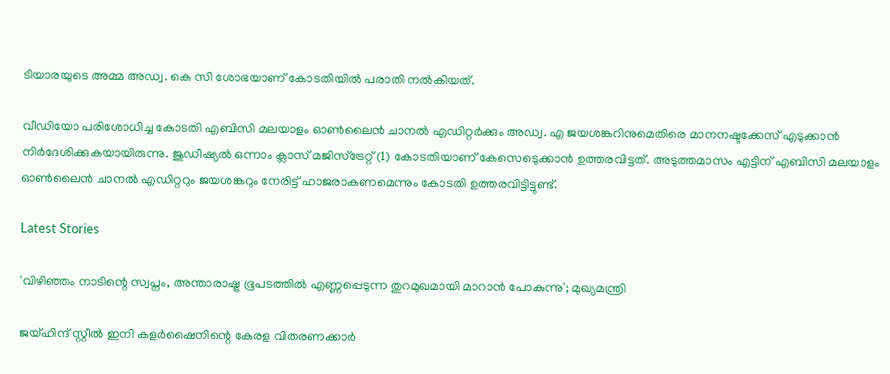ടിയാരയുടെ അമ്മ അഡ്വ. കെ സി ശോഭയാണ് കോടതിയില്‍ പരാതി നല്‍കിയത്.

വീഡിയോ പരിശോധിച്ച കോടതി എബിസി മലയാളം ഓണ്‍ലൈന്‍ ചാനല്‍ എഡിറ്റര്‍ക്കും അഡ്വ. എ ജയശങ്കറിനുമെതിരെ മാനനഷ്ടക്കേസ് എടുക്കാന്‍ നിര്‍ദേശിക്കുകയായിരുന്നു. ജുഡീഷ്യല്‍ ഒന്നാം ക്ലാസ് മജിസ്‌ട്രേറ്റ് (1) കോടതിയാണ് കേസെടെുക്കാന്‍ ഉത്തരവിട്ടത്. അടുത്തമാസം എട്ടിന് എബിസി മലയാളം ഓണ്‍ലൈന്‍ ചാനല്‍ എഡിറ്ററും ജയശങ്കറും നേരിട്ട് ഹാജരാകണമെന്നും കോടതി ഉത്തരവിട്ടിട്ടുണ്ട്.

Latest Stories

'വിഴിഞ്ഞം നാടിന്റെ സ്വപ്നം, അന്താരാഷ്ട്ര ഭൂപടത്തിൽ എണ്ണപ്പെടുന്ന തുറമുഖമായി മാറാൻ പോകുന്നു'; മുഖ്യമന്ത്രി

ജയ്ഹിന്ദ് സ്റ്റീല്‍ ഇനി കളര്‍ഷൈനിന്റെ കേരള വിതരണക്കാര്‍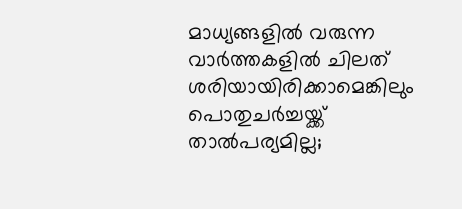മാധ്യങ്ങളില്‍ വരുന്ന വാര്‍ത്തകളില്‍ ചിലത് ശരിയായിരിക്കാമെങ്കിലും പൊതുചര്‍ച്ചയ്ക്ക് താല്‍പര്യമില്ല;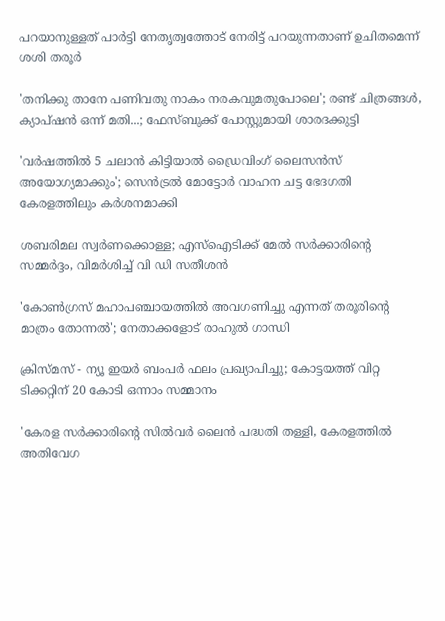പറയാനുള്ളത് പാര്‍ട്ടി നേതൃത്വത്തോട് നേരിട്ട് പറയുന്നതാണ് ഉചിതമെന്ന് ശശി തരൂര്‍

'തനിക്കു താനേ പണിവതു നാകം നരകവുമതുപോലെ'; രണ്ട് ചിത്രങ്ങൾ, ക്യാപ്‌ഷൻ ഒന്ന് മതി...; ഫേസ്ബുക്ക് പോസ്റ്റുമായി ശാരദക്കുട്ടി

'വര്‍ഷത്തില്‍ 5 ചലാന്‍ കിട്ടിയാല്‍ ഡ്രൈവിംഗ് ലൈസന്‍സ് അയോഗ്യമാക്കും'; സെൻട്രൽ മോട്ടോർ വാഹന ചട്ട ഭേദഗതി കേരളത്തിലും കർശനമാക്കി

ശബരിമല സ്വര്‍ണക്കൊള്ള; എസ്‌ഐടിക്ക് മേല്‍ സര്‍ക്കാരിന്റെ സമ്മർദ്ദം, വിമർശിച്ച് വി ഡി സതീശന്‍

'കോണ്‍ഗ്രസ് മഹാപഞ്ചായത്തില്‍ അവഗണിച്ചു എന്നത് തരൂരിന്റെ മാത്രം തോന്നല്‍'; നേതാക്കളോട് രാഹുല്‍ ഗാന്ധി

ക്രിസ്മസ് - ന്യൂ ഇയര്‍ ബംപര്‍ ഫലം പ്രഖ്യാപിച്ചു; കോട്ടയത്ത് വിറ്റ ടിക്കറ്റിന് 20 കോടി ഒന്നാം സമ്മാനം

'കേരള സർക്കാരിന്റെ സിൽവർ ലൈൻ പദ്ധതി തള്ളി, കേരളത്തിൽ അതിവേഗ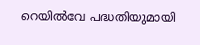റെയിൽവേ പദ്ധതിയുമായി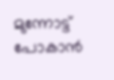മുന്നോട്ട് പോകാൻ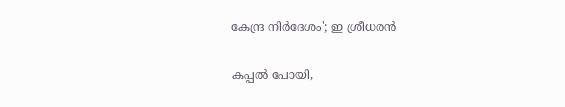കേന്ദ്ര നിർദേശം'; ഇ ശ്രീധരൻ

കപ്പൽ പോയി,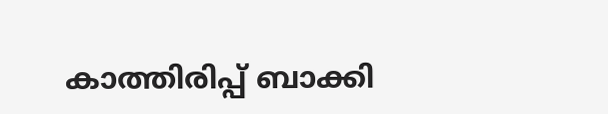കാത്തിരിപ്പ് ബാക്കി